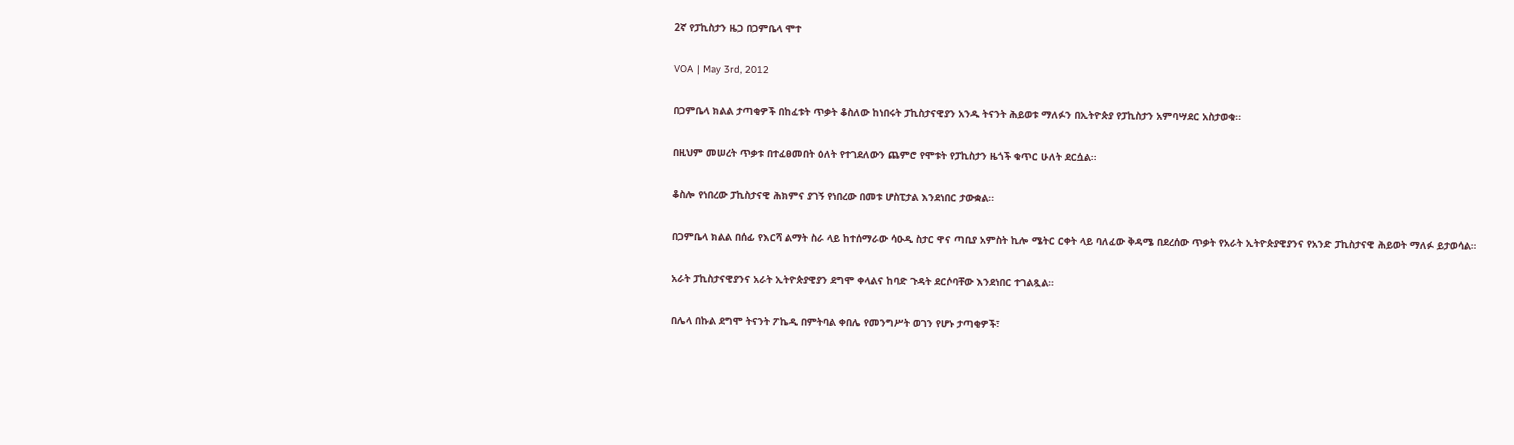2ኛ የፓኪስታን ዜጋ በጋምቤላ ሞተ

VOA | May 3rd, 2012

በጋምቤላ ክልል ታጣቂዎች በከፈቱት ጥቃት ቆስለው ከነበሩት ፓኪስታናዊያን አንዱ ትናንት ሕይወቱ ማለፉን በኢትዮጵያ የፓኪስታን አምባሣደር አስታወቁ፡፡

በዚህም መሠረት ጥቃቱ በተፈፀመበት ዕለት የተገደለውን ጨምሮ የሞቱት የፓኪስታን ዜጎች ቁጥር ሁለት ደርሷል፡፡

ቆስሎ የነበረው ፓኪስታናዊ ሕክምና ያገኝ የነበረው በመቱ ሆስፒታል እንደነበር ታውቋል፡፡

በጋምቤላ ክልል በሰፊ የእርሻ ልማት ስራ ላይ ከተሰማራው ሳዑዲ ስታር ዋና ጣቢያ አምስት ኪሎ ሜትር ርቀት ላይ ባለፈው ቅዳሜ በደረሰው ጥቃት የአራት ኢትዮጵያዊያንና የአንድ ፓኪስታናዊ ሕይወት ማለፉ ይታወሳል።

አራት ፓኪስታናዊያንና አራት ኢትዮጵያዊያን ደግሞ ቀላልና ከባድ ጉዳት ደርሶባቸው እንደነበር ተገልጿል።

በሌላ በኩል ደግሞ ትናንት ፖኬዲ በምትባል ቀበሌ የመንግሥት ወገን የሆኑ ታጣቂዎች፣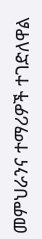መምህራንና ተማሪዎች ተገድለዋል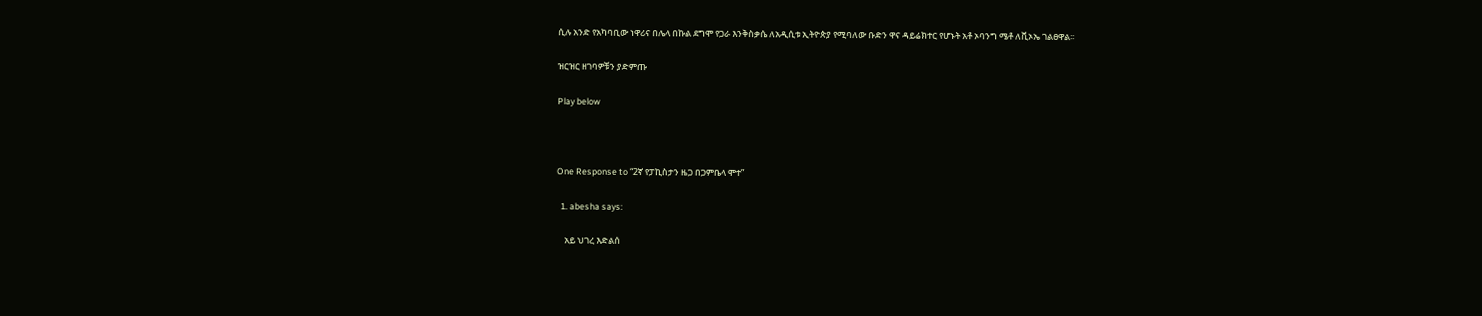ሲሉ አንድ የአካባቢው ነዋሪና በሌላ በኩል ደግሞ የጋራ እንቅስቃሴ ለአዲሲቱ ኢትዮጵያ የሚባለው ቡድን ዋና ዳይሬክተር የሆኑት አቶ ኦባንግ ሜቶ ለቪኦኤ ገልፀዋል፡፡

ዝርዝር ዘገባዎቹን ያድምጡ

Play below



One Response to “2ኛ የፓኪስታን ዜጋ በጋምቤላ ሞተ”

  1. abesha says:

    አይ ህገረ እድልሰ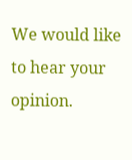We would like to hear your opinion.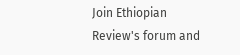Join Ethiopian Review's forum and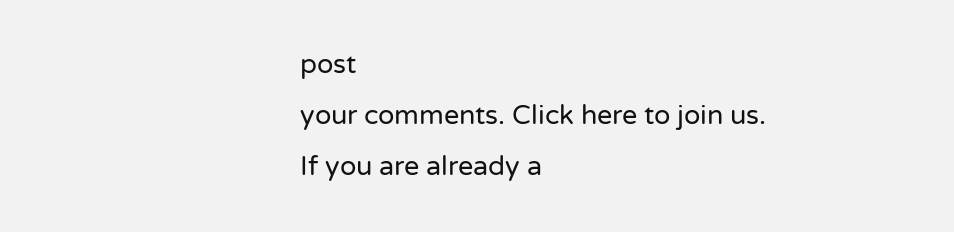post
your comments. Click here to join us.
If you are already a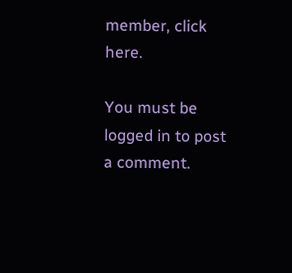member, click here.

You must be logged in to post a comment.